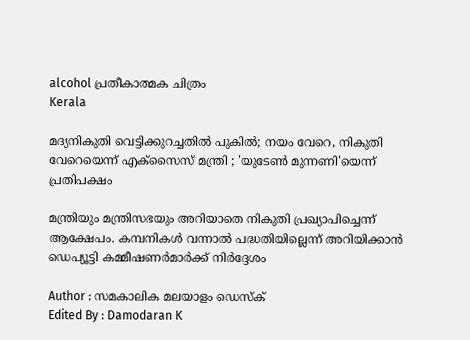alcohol പ്രതീകാത്മക ചിത്രം
Kerala

മദ്യനികുതി വെട്ടിക്കുറച്ചതിൽ പുകിൽ; നയം വേറെ, നികുതി വേറെയെന്ന് എക്സൈസ് മന്ത്രി ; 'യുടേൺ മുന്നണി'യെന്ന് പ്രതിപക്ഷം

മന്ത്രിയും മന്ത്രിസഭയും അറിയാതെ നികുതി പ്രഖ്യാപിച്ചെന്ന് ആക്ഷേപം. കമ്പനികൾ വന്നാൽ പദ്ധതിയില്ലെന്ന് അറിയിക്കാൻ ഡെപ്യൂട്ടി കമ്മീഷണർമാർക്ക് നിർദ്ദേശം

Author : സമകാലിക മലയാളം ഡെസ്ക്
Edited By : Damodaran K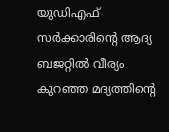യുഡിഎഫ് സർക്കാരിന്റെ ആദ്യ ബജറ്റിൽ വീര്യം കുറഞ്ഞ മദ്യത്തിന്റെ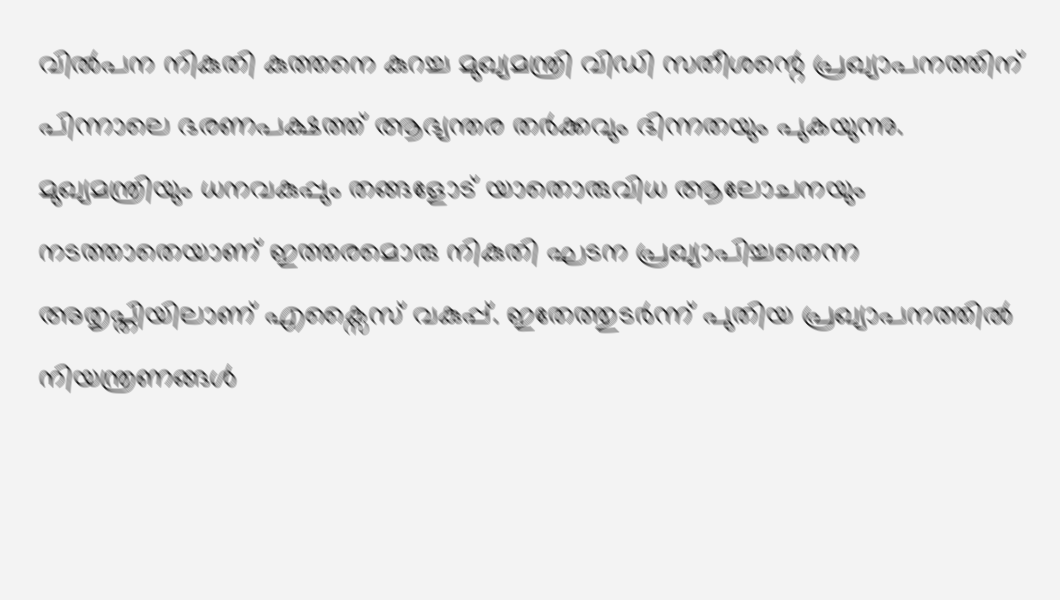വിൽപന നികുതി കുത്തനെ കുറച്ച മുഖ്യമന്ത്രി വിഡി സതീശന്റെ പ്രഖ്യാപനത്തിന് പിന്നാലെ ഭരണപക്ഷത്ത് ആഭ്യന്തര തർക്കവും ഭിന്നതയും പുകയുന്നു. മുഖ്യമന്ത്രിയും ധനവകുപ്പും തങ്ങളോട് യാതൊരുവിധ ആലോചനയും നടത്താതെയാണ് ഇത്തരമൊരു നികുതി ഘടന പ്രഖ്യാപിച്ചതെന്ന അതൃപ്തിയിലാണ് എക്സൈസ് വകുപ്പ്. ഇതേത്തുടർന്ന് പുതിയ പ്രഖ്യാപനത്തിൽ നിയന്ത്രണങ്ങൾ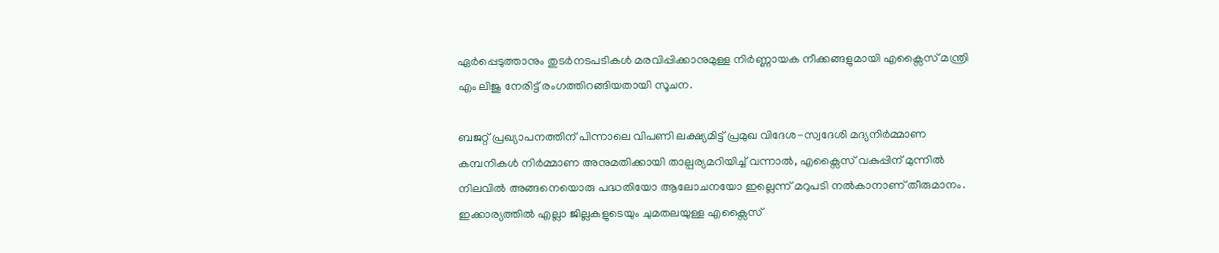ഏർപ്പെടുത്താനും തുടർനടപടികൾ മരവിപ്പിക്കാനുമുള്ള നിർണ്ണായക നീക്കങ്ങളുമായി എക്സൈസ് മന്ത്രി എം ലിജു നേരിട്ട് രംഗത്തിറങ്ങിയതായി സൂചന.

ബജറ്റ് പ്രഖ്യാപനത്തിന് പിന്നാലെ വിപണി ലക്ഷ്യമിട്ട് പ്രമുഖ വിദേശ-സ്വദേശി മദ്യനിർമ്മാണ കമ്പനികൾ നിർമ്മാണ അനുമതിക്കായി താല്പര്യമറിയിച്ച് വന്നാൽ, എക്സൈസ് വകുപ്പിന് മുന്നിൽ നിലവിൽ അങ്ങനെയൊരു പദ്ധതിയോ ആലോചനയോ ഇല്ലെന്ന് മറുപടി നൽകാനാണ് തീരുമാനം. ഇക്കാര്യത്തിൽ എല്ലാ ജില്ലകളുടെയും ചുമതലയുള്ള എക്സൈസ്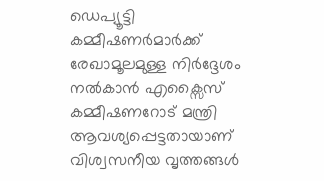ഡെപ്യൂട്ടി കമ്മീഷണർമാർക്ക് രേഖാമൂലമുള്ള നിർദ്ദേശം നൽകാൻ എക്സൈസ് കമ്മീഷണറോട് മന്ത്രി ആവശ്യപ്പെട്ടതായാണ് വിശ്വസനീയ വൃത്തങ്ങൾ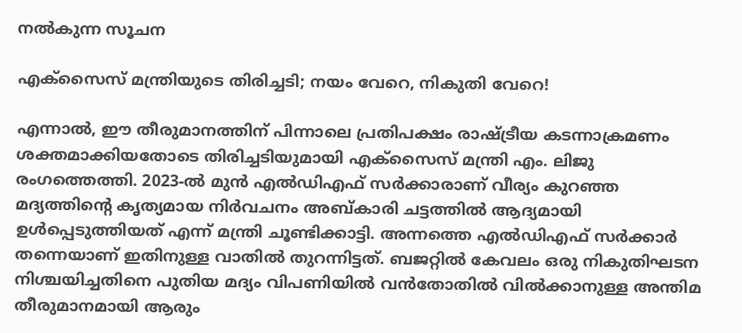നൽകുന്ന സൂചന

എക്സൈസ് മന്ത്രിയുടെ തിരിച്ചടി; നയം വേറെ, നികുതി വേറെ!

എന്നാൽ, ഈ തീരുമാനത്തിന് പിന്നാലെ പ്രതിപക്ഷം രാഷ്ട്രീയ കടന്നാക്രമണം ശക്തമാക്കിയതോടെ തിരിച്ചടിയുമായി എക്സൈസ് മന്ത്രി എം. ലിജു രംഗത്തെത്തി. 2023-ൽ മുൻ എൽഡിഎഫ് സർക്കാരാണ് വീര്യം കുറഞ്ഞ മദ്യത്തിന്റെ കൃത്യമായ നിർവചനം അബ്കാരി ചട്ടത്തിൽ ആദ്യമായി ഉൾപ്പെടുത്തിയത് എന്ന് മന്ത്രി ചൂണ്ടിക്കാട്ടി. അന്നത്തെ എൽഡിഎഫ് സർക്കാർ തന്നെയാണ് ഇതിനുള്ള വാതിൽ തുറന്നിട്ടത്. ബജറ്റിൽ കേവലം ഒരു നികുതിഘടന നിശ്ചയിച്ചതിനെ പുതിയ മദ്യം വിപണിയിൽ വൻതോതിൽ വിൽക്കാനുള്ള അന്തിമ തീരുമാനമായി ആരും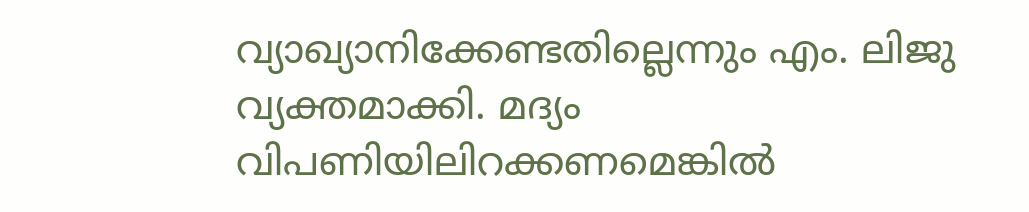വ്യാഖ്യാനിക്കേണ്ടതില്ലെന്നും എം. ലിജു വ്യക്തമാക്കി. മദ്യം വിപണിയിലിറക്കണമെങ്കിൽ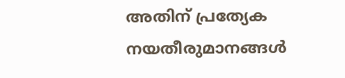അതിന് പ്രത്യേക നയതീരുമാനങ്ങൾ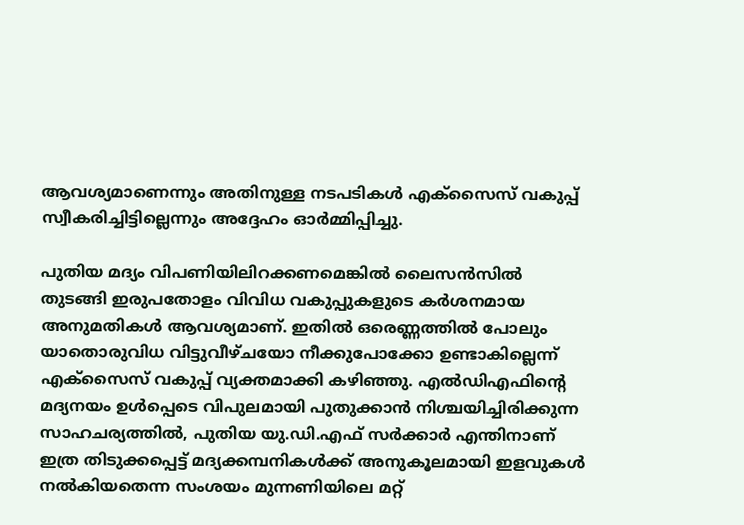ആവശ്യമാണെന്നും അതിനുള്ള നടപടികൾ എക്സൈസ് വകുപ്പ് സ്വീകരിച്ചിട്ടില്ലെന്നും അദ്ദേഹം ഓർമ്മിപ്പിച്ചു.

പുതിയ മദ്യം വിപണിയിലിറക്കണമെങ്കിൽ ലൈസൻസിൽ തുടങ്ങി ഇരുപതോളം വിവിധ വകുപ്പുകളുടെ കർശനമായ അനുമതികൾ ആവശ്യമാണ്. ഇതിൽ ഒരെണ്ണത്തിൽ പോലും യാതൊരുവിധ വിട്ടുവീഴ്ചയോ നീക്കുപോക്കോ ഉണ്ടാകില്ലെന്ന് എക്സൈസ് വകുപ്പ് വ്യക്തമാക്കി കഴിഞ്ഞു. എൽഡിഎഫിന്റെ മദ്യനയം ഉൾപ്പെടെ വിപുലമായി പുതുക്കാൻ നിശ്ചയിച്ചിരിക്കുന്ന സാഹചര്യത്തിൽ, പുതിയ യു.ഡി.എഫ് സർക്കാർ എന്തിനാണ് ഇത്ര തിടുക്കപ്പെട്ട് മദ്യക്കമ്പനികൾക്ക് അനുകൂലമായി ഇളവുകൾ നൽകിയതെന്ന സംശയം മുന്നണിയിലെ മറ്റ്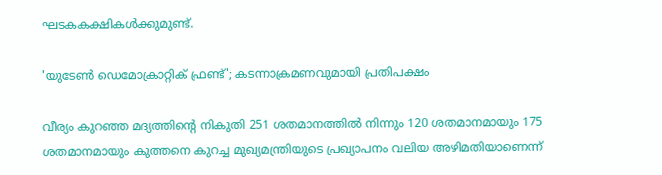ഘടകകക്ഷികൾക്കുമുണ്ട്.

'യുടേൺ ഡെമോക്രാറ്റിക് ഫ്രണ്ട്'; കടന്നാക്രമണവുമായി പ്രതിപക്ഷം

വീര്യം കുറഞ്ഞ മദ്യത്തിന്റെ നികുതി 251 ശതമാനത്തിൽ നിന്നും 120 ശതമാനമായും 175 ശതമാനമായും കുത്തനെ കുറച്ച മുഖ്യമന്ത്രിയുടെ പ്രഖ്യാപനം വലിയ അഴിമതിയാണെന്ന്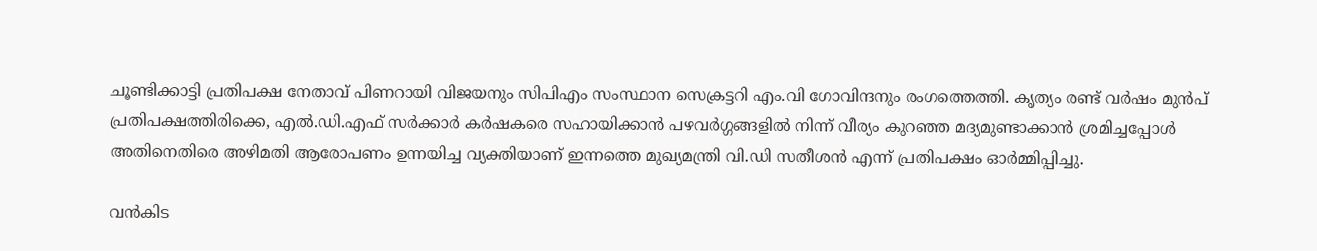ചൂണ്ടിക്കാട്ടി പ്രതിപക്ഷ നേതാവ് പിണറായി വിജയനും സിപിഎം സംസ്ഥാന സെക്രട്ടറി എം.വി ഗോവിന്ദനും രംഗത്തെത്തി. കൃത്യം രണ്ട് വർഷം മുൻപ് പ്രതിപക്ഷത്തിരിക്കെ, എൽ.ഡി.എഫ് സർക്കാർ കർഷകരെ സഹായിക്കാൻ പഴവർഗ്ഗങ്ങളിൽ നിന്ന് വീര്യം കുറഞ്ഞ മദ്യമുണ്ടാക്കാൻ ശ്രമിച്ചപ്പോൾ അതിനെതിരെ അഴിമതി ആരോപണം ഉന്നയിച്ച വ്യക്തിയാണ് ഇന്നത്തെ മുഖ്യമന്ത്രി വി.ഡി സതീശൻ എന്ന് പ്രതിപക്ഷം ഓർമ്മിപ്പിച്ചു.

വൻകിട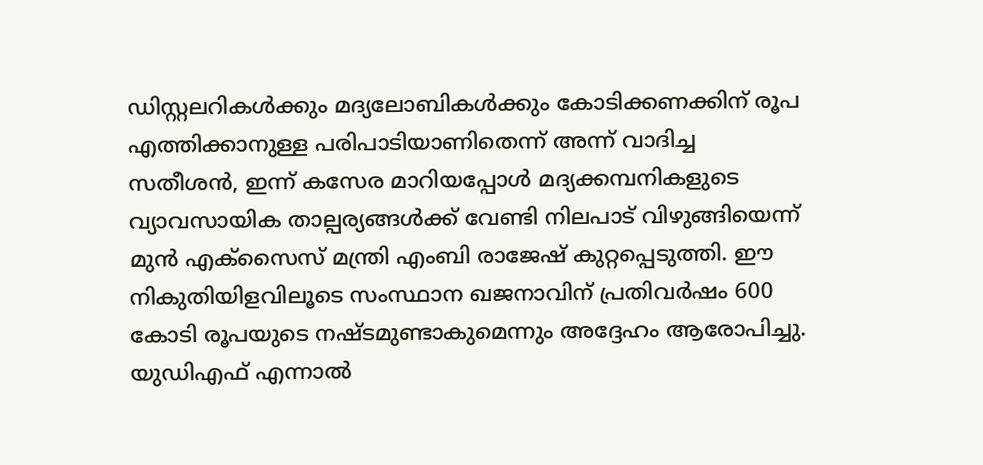ഡിസ്റ്റലറികൾക്കും മദ്യലോബികൾക്കും കോടിക്കണക്കിന് രൂപ എത്തിക്കാനുള്ള പരിപാടിയാണിതെന്ന് അന്ന് വാദിച്ച സതീശൻ, ഇന്ന് കസേര മാറിയപ്പോൾ മദ്യക്കമ്പനികളുടെ വ്യാവസായിക താല്പര്യങ്ങൾക്ക് വേണ്ടി നിലപാട് വിഴുങ്ങിയെന്ന് മുൻ എക്സൈസ് മന്ത്രി എംബി രാജേഷ് കുറ്റപ്പെടുത്തി. ഈ നികുതിയിളവിലൂടെ സംസ്ഥാന ഖജനാവിന് പ്രതിവർഷം 600 കോടി രൂപയുടെ നഷ്ടമുണ്ടാകുമെന്നും അദ്ദേഹം ആരോപിച്ചു. യുഡിഎഫ് എന്നാൽ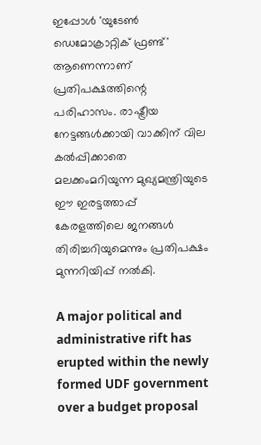ഇപ്പോൾ 'യുടേൺ ഡെമോക്രാറ്റിക് ഫ്രണ്ട്' ആണെന്നാണ് പ്രതിപക്ഷത്തിന്റെ പരിഹാസം. രാഷ്ട്രീയ നേട്ടങ്ങൾക്കായി വാക്കിന് വില കൽപ്പിക്കാതെ മലക്കംമറിയുന്ന മുഖ്യമന്ത്രിയുടെ ഈ ഇരട്ടത്താപ്പ് കേരളത്തിലെ ജനങ്ങൾ തിരിച്ചറിയുമെന്നും പ്രതിപക്ഷം മുന്നറിയിപ്പ് നൽകി.

A major political and administrative rift has erupted within the newly formed UDF government over a budget proposal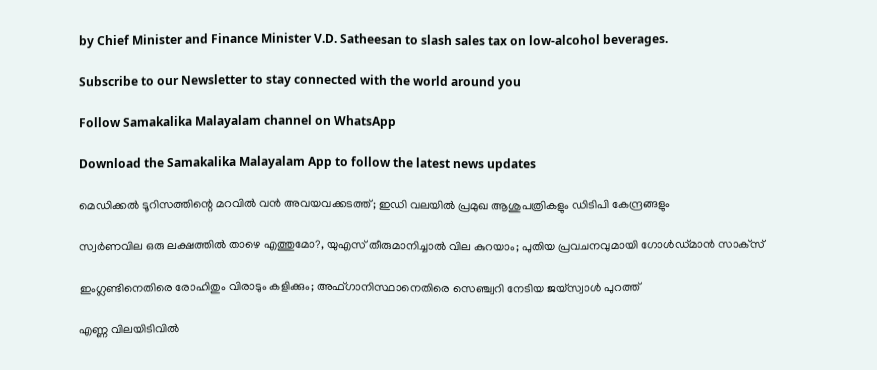by Chief Minister and Finance Minister V.D. Satheesan to slash sales tax on low-alcohol beverages.

Subscribe to our Newsletter to stay connected with the world around you

Follow Samakalika Malayalam channel on WhatsApp

Download the Samakalika Malayalam App to follow the latest news updates

മെഡിക്കൽ ടൂറിസത്തിന്റെ മറവിൽ വൻ അവയവക്കടത്ത്; ഇഡി വലയിൽ പ്രമുഖ ആശുപത്രികളും ഡിടിപി കേന്ദ്രങ്ങളും

സ്വര്‍ണവില ഒരു ലക്ഷത്തില്‍ താഴെ എത്തുമോ?, യുഎസ് തീരുമാനിച്ചാല്‍ വില കുറയാം; പുതിയ പ്രവചനവുമായി ഗോള്‍ഡ്മാന്‍ സാക്‌സ്

ഇംഗ്ലണ്ടിനെതിരെ രോഹിതും വിരാടും കളിക്കും; അഫ്ഗാനിസ്ഥാനെതിരെ സെഞ്ച്വറി നേടിയ ജയ്സ്വാള്‍ പുറത്ത്

എണ്ണ വിലയിടിവില്‍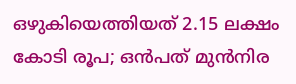ഒഴുകിയെത്തിയത് 2.15 ലക്ഷം കോടി രൂപ; ഒന്‍പത് മുന്‍നിര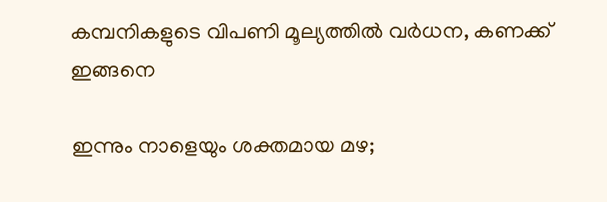കമ്പനികളുടെ വിപണി മൂല്യത്തില്‍ വര്‍ധന, കണക്ക് ഇങ്ങനെ

ഇന്നും നാളെയും ശക്തമായ മഴ;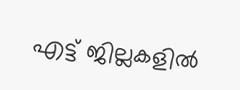എട്ട് ജില്ലകളില്‍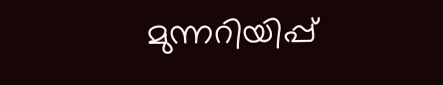മുന്നറിയിപ്പ്